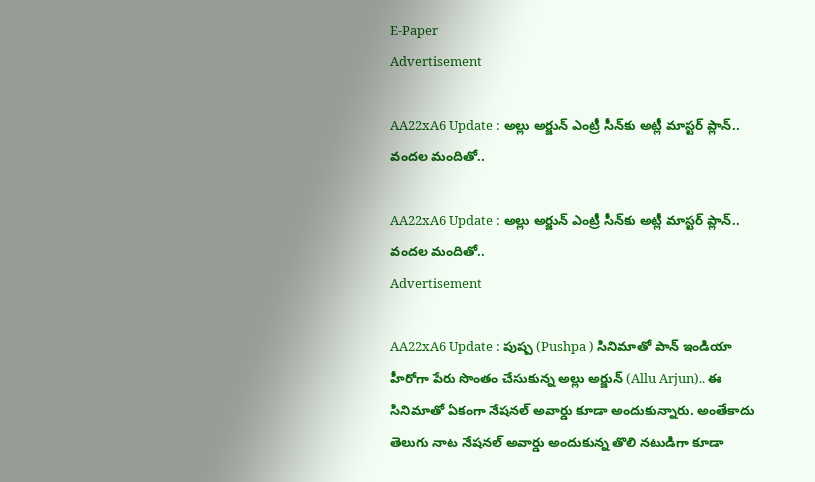E-Paper
Advertisement

AA22xA6 Update : అల్లు అర్జున్ ఎంట్రీ సీన్‌కు అట్లీ మాస్టర్ ప్లాన్.. వందల మందితో..

AA22xA6 Update : అల్లు అర్జున్ ఎంట్రీ సీన్‌కు అట్లీ మాస్టర్ ప్లాన్.. వందల మందితో..
Advertisement

AA22xA6 Update : పుష్ప (Pushpa ) సినిమాతో పాన్ ఇండియా హీరోగా పేరు సొంతం చేసుకున్న అల్లు అర్జున్ (Allu Arjun).. ఈ సినిమాతో ఏకంగా నేషనల్ అవార్డు కూడా అందుకున్నారు. అంతేకాదు తెలుగు నాట నేషనల్ అవార్డు అందుకున్న తొలి నటుడిగా కూడా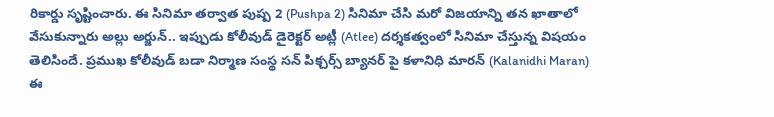రికార్డు సృష్టించారు. ఈ సినిమా తర్వాత పుష్ప 2 (Pushpa 2) సినిమా చేసి మరో విజయాన్ని తన ఖాతాలో వేసుకున్నారు అల్లు అర్జున్.. ఇప్పుడు కోలీవుడ్ డైరెక్టర్ అట్లీ (Atlee) దర్శకత్వంలో సినిమా చేస్తున్న విషయం తెలిసిందే. ప్రముఖ కోలీవుడ్ బడా నిర్మాణ సంస్థ సన్ పిక్చర్స్ బ్యానర్ పై కళానిధి మారన్ (Kalanidhi Maran) ఈ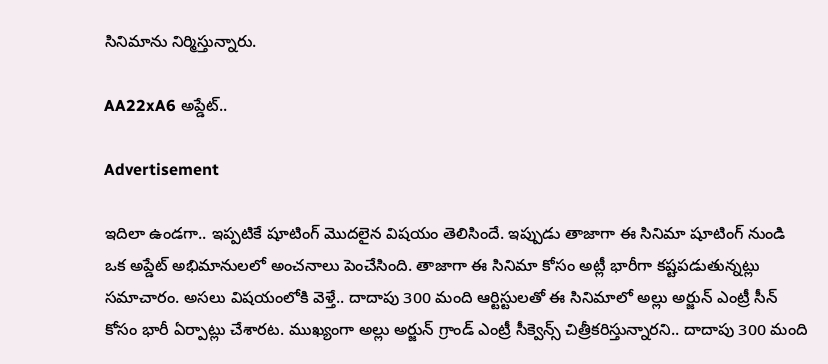సినిమాను నిర్మిస్తున్నారు.

AA22xA6 అప్డేట్..

Advertisement

ఇదిలా ఉండగా.. ఇప్పటికే షూటింగ్ మొదలైన విషయం తెలిసిందే. ఇప్పుడు తాజాగా ఈ సినిమా షూటింగ్ నుండి ఒక అప్డేట్ అభిమానులలో అంచనాలు పెంచేసింది. తాజాగా ఈ సినిమా కోసం అట్లీ భారీగా కష్టపడుతున్నట్లు సమాచారం. అసలు విషయంలోకి వెళ్తే.. దాదాపు 300 మంది ఆర్టిస్టులతో ఈ సినిమాలో అల్లు అర్జున్ ఎంట్రీ సీన్ కోసం భారీ ఏర్పాట్లు చేశారట. ముఖ్యంగా అల్లు అర్జున్ గ్రాండ్ ఎంట్రీ సీక్వెన్స్ చిత్రీకరిస్తున్నారని.. దాదాపు 300 మంది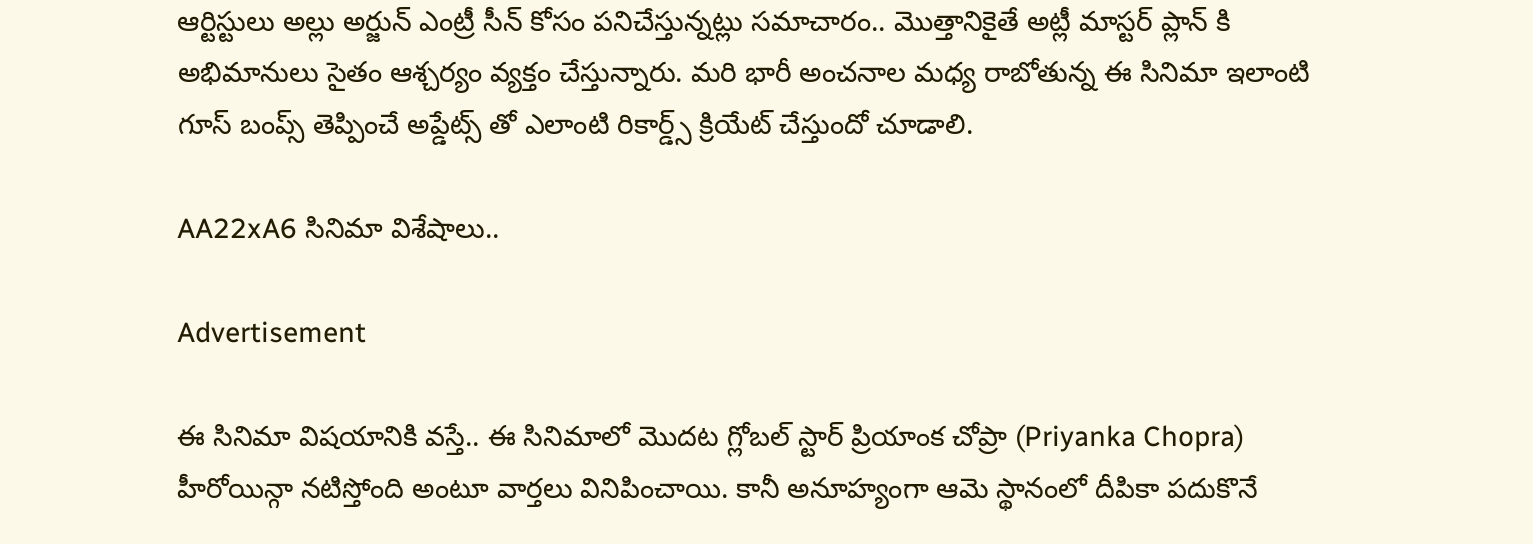ఆర్టిస్టులు అల్లు అర్జున్ ఎంట్రీ సీన్ కోసం పనిచేస్తున్నట్లు సమాచారం.. మొత్తానికైతే అట్లీ మాస్టర్ ప్లాన్ కి అభిమానులు సైతం ఆశ్చర్యం వ్యక్తం చేస్తున్నారు. మరి భారీ అంచనాల మధ్య రాబోతున్న ఈ సినిమా ఇలాంటి గూస్ బంప్స్ తెప్పించే అప్డేట్స్ తో ఎలాంటి రికార్డ్స్ క్రియేట్ చేస్తుందో చూడాలి.

AA22xA6 సినిమా విశేషాలు..

Advertisement

ఈ సినిమా విషయానికి వస్తే.. ఈ సినిమాలో మొదట గ్లోబల్ స్టార్ ప్రియాంక చోప్రా (Priyanka Chopra) హీరోయిన్గా నటిస్తోంది అంటూ వార్తలు వినిపించాయి. కానీ అనూహ్యంగా ఆమె స్థానంలో దీపికా పదుకొనే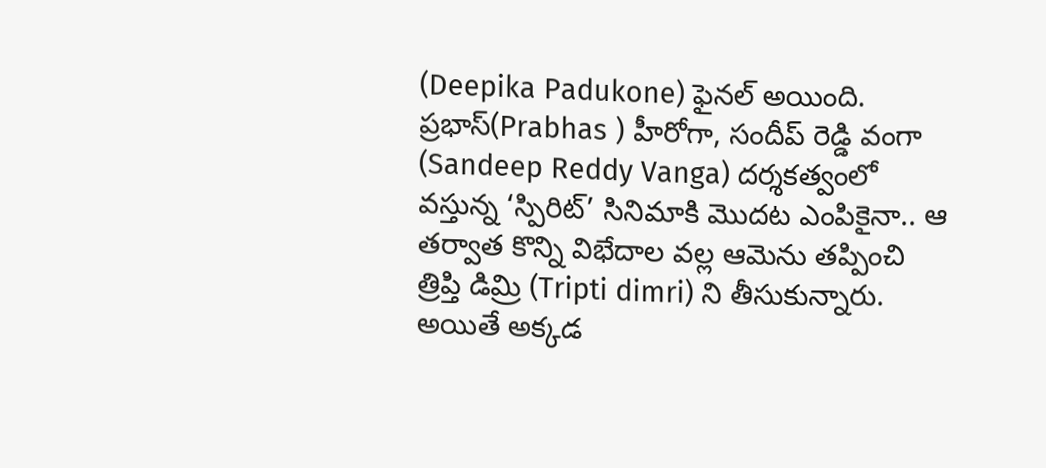(Deepika Padukone) ఫైనల్ అయింది. ప్రభాస్(Prabhas ) హీరోగా, సందీప్ రెడ్డి వంగా (Sandeep Reddy Vanga) దర్శకత్వంలో వస్తున్న ‘స్పిరిట్’ సినిమాకి మొదట ఎంపికైనా.. ఆ తర్వాత కొన్ని విభేదాల వల్ల ఆమెను తప్పించి త్రిప్తి డిమ్రి (Tripti dimri) ని తీసుకున్నారు. అయితే అక్కడ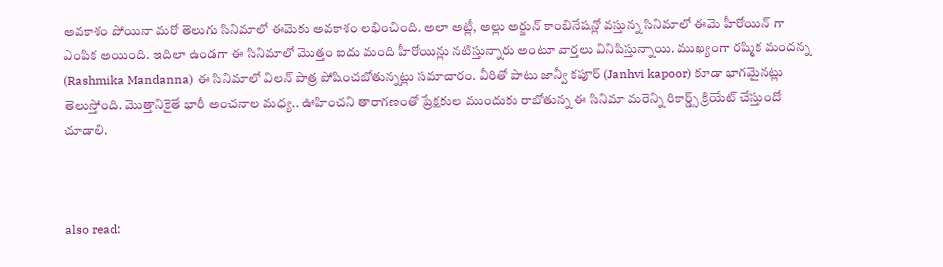అవకాశం పోయినా మరో తెలుగు సినిమాలో ఈమెకు అవకాశం లభించింది. అలా అట్లీ, అల్లు అర్జున్ కాంబినేషన్లో వస్తున్న సినిమాలో ఈమె హీరోయిన్ గా ఎంపిక అయింది. ఇదిలా ఉండగా ఈ సినిమాలో మొత్తం ఐదు మంది హీరోయిన్లు నటిస్తున్నారు అంటూ వార్తలు వినిపిస్తున్నాయి. ముఖ్యంగా రష్మిక మందన్న (Rashmika Mandanna) ఈ సినిమాలో విలన్ పాత్ర పోషించబోతున్నట్లు సమాచారం. వీరితో పాటు జాన్వీ కపూర్ (Janhvi kapoor) కూడా భాగమైనట్లు తెలుస్తోంది. మొత్తానికైతే భారీ అంచనాల మధ్య.. ఊహించని తారాగణంతో ప్రేక్షకుల ముందుకు రాబోతున్న ఈ సినిమా మరెన్ని రికార్డ్స్ క్రియేట్ చేస్తుందో చూడాలి.



also read: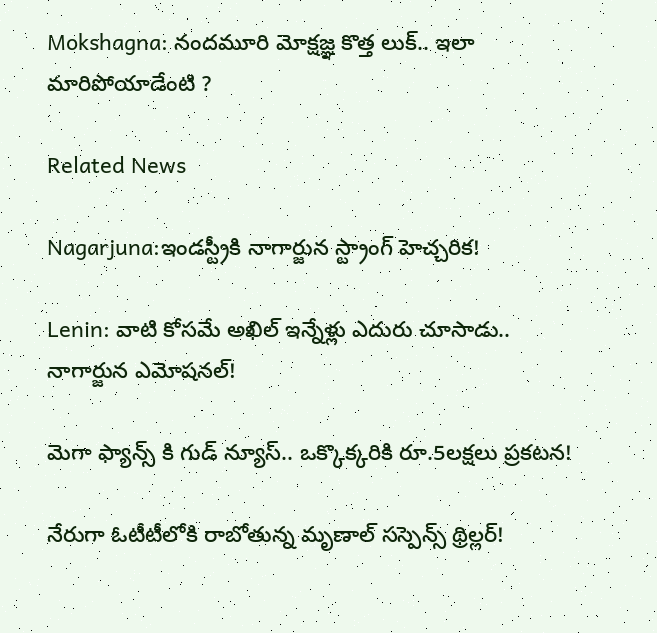Mokshagna: నందమూరి మోక్షజ్ఞ కొత్త లుక్.. ఇలా మారిపోయాడేంటి ?

Related News

Nagarjuna:ఇండస్ట్రీకి నాగార్జున స్ట్రాంగ్ హెచ్చరిక!

Lenin: వాటి కోసమే అఖిల్ ఇన్నేళ్లు ఎదురు చూసాడు.. నాగార్జున ఎమోషనల్!

మెగా ఫ్యాన్స్ కి గుడ్ న్యూస్.. ఒక్కొక్కరికి రూ.5లక్షలు ప్రకటన!

నేరుగా ఓటీటీలోకి రాబోతున్న మృణాల్ సస్పెన్స్ థ్రిల్లర్!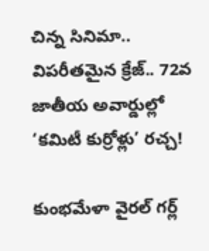చిన్న సినిమా.. విపరీతమైన క్రేజ్.. 72వ జాతీయ అవార్డుల్లో ‘కమిటీ కుర్రోళ్లు’ రచ్చ!

కుంభమేళా వైరల్ గర్ల్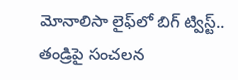మోనాలిసా లైఫ్‌లో బిగ్ ట్విస్ట్.. తండ్రిపై సంచలన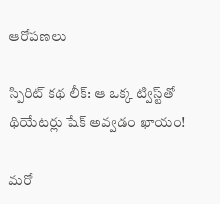ఆరోపణలు

స్పిరిట్ కథ లీక్: ఆ ఒక్క ట్విస్ట్‌తో థియేటర్లు షేక్ అవ్వడం ఖాయం!

మరో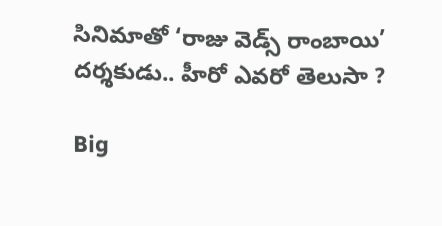సినిమాతో ‘రాజు వెడ్స్ రాంబాయి’ దర్శకుడు.. హీరో ఎవరో తెలుసా ?

Big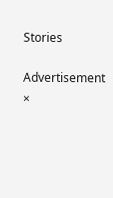Stories

Advertisement
×